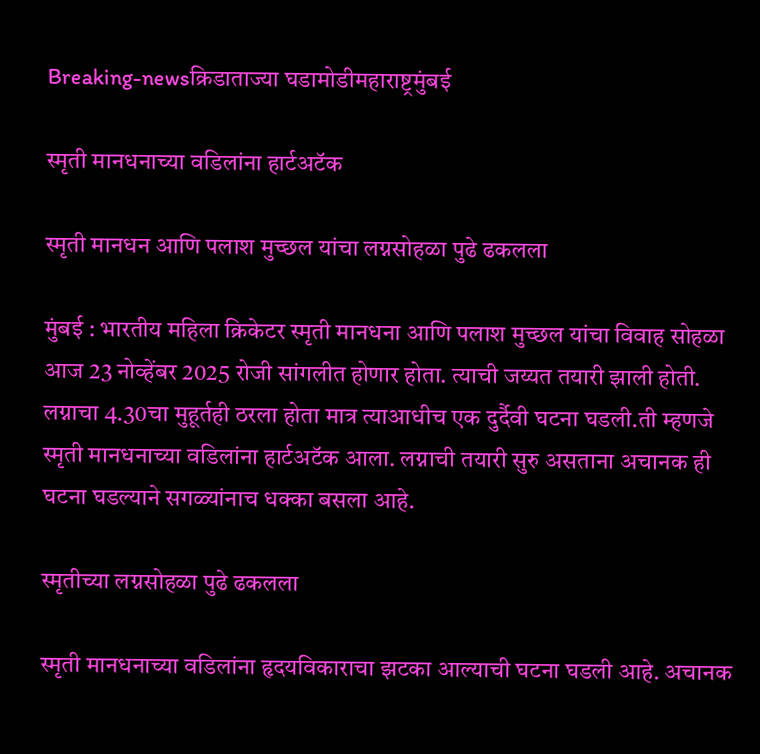Breaking-newsक्रिडाताज्या घडामोडीमहाराष्ट्रमुंबई

स्मृती मानधनाच्या वडिलांना हार्टअटॅक

स्मृती मानधन आणि पलाश मुच्छल यांचा लग्नसोहळा पुढे ढकलला

मुंबई : भारतीय महिला क्रिकेटर स्मृती मानधना आणि पलाश मुच्छल यांचा विवाह सोहळा आज 23 नोव्हेंबर 2025 रोजी सांगलीत होणार होता. त्याची जय्यत तयारी झाली होती. लग्नाचा 4.30चा मुहूर्तही ठरला होता मात्र त्याआधीच एक दुर्दैवी घटना घडली.ती म्हणजे स्मृती मानधनाच्या वडिलांना हार्टअटॅक आला. लग्नाची तयारी सुरु असताना अचानक ही घटना घडल्याने सगळ्यांनाच धक्का बसला आहे.

स्मृतीच्या लग्नसोहळा पुढे ढकलला

स्मृती मानधनाच्या वडिलांना हृदयविकाराचा झटका आल्याची घटना घडली आहे. अचानक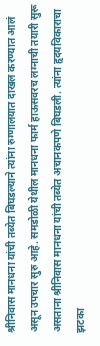श्रीनिवास मानधना यांची तब्येत बिघडल्याने त्यांना रुग्णालयात दाखल करण्यात आलं असून उपचार सुरु आहे. समडोळी येथील मानधना फार्म हाऊसवरच लग्नाची तयारी सुरू असताना श्रीनिवास मानधना यांची तब्येत अचानकपणे बिघडली. त्यांना हृदयविकाराचा झटका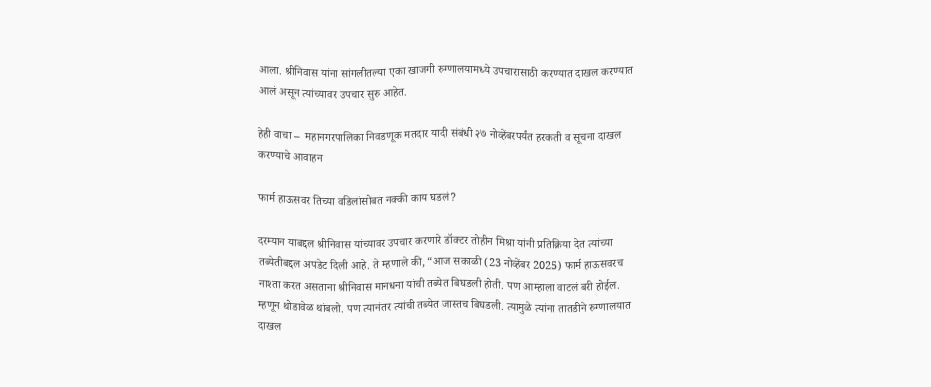आला. श्रीनिवास यांना सांगलीतल्या एका खाजगी रुग्णालयामध्ये उपचारासाठी करण्यात दाखल करण्यात आलं असून त्यांच्यावर उपचार सुरु आहेत.

हेही वाचा –  महानगरपालिका निवडणूक मतदार यादी संबंधी २७ नोव्हेंबरपर्यंत हरकती व सूचना दाखल करण्याचे आवाहन

फार्म हाऊसवर तिच्या वडिलांसोबत नक्की काय घडलं?

दरम्यान याबद्दल श्रीनिवास यांच्यावर उपचार करणारे डॉक्टर तोहीन मिश्रा यांनी प्रतिक्रिया देत त्यांच्या तब्येतीबद्दल अपडेट दिली आहे. ते म्हणाले की, “आज सकाळी (23 नोव्हेंबर 2025) फार्म हाऊसवरच नाश्ता करत असताना श्रीनिवास मानधना यांची तब्येत बिघडली होती. पण आम्हाला वाटलं बरी होईल. म्हणून थोडावेळ थांबलो. पण त्यानंतर त्यांची तब्येत जास्तच बिघडली. त्यामुळे त्यांना तातडीने रुग्णालयात दाखल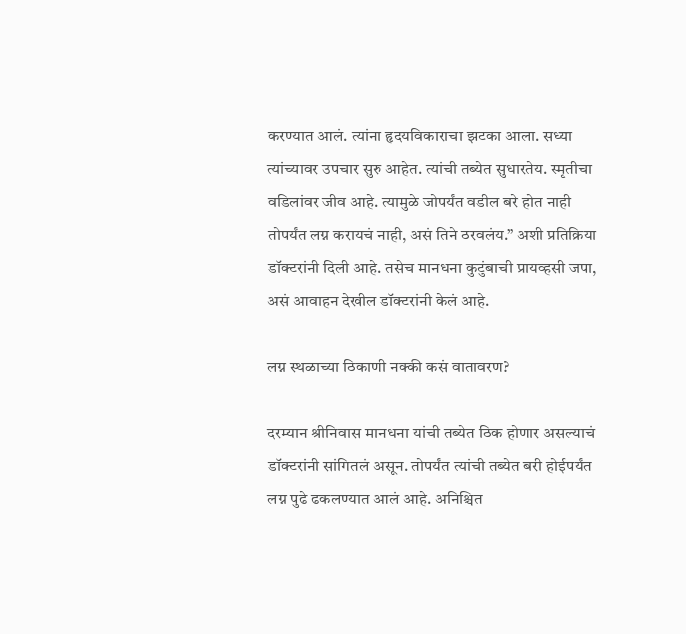करण्यात आलं. त्यांना हृदयविकाराचा झटका आला. सध्या त्यांच्यावर उपचार सुरु आहेत. त्यांची तब्येत सुधारतेय. स्मृतीचा वडिलांवर जीव आहे. त्यामुळे जोपर्यंत वडील बरे होत नाही तोपर्यंत लग्न करायचं नाही, असं तिने ठरवलंय.” अशी प्रतिक्रिया डॉक्टरांनी दिली आहे. तसेच मानधना कुटुंबाची प्रायव्हसी जपा, असं आवाहन देखील डॉक्टरांनी केलं आहे.

लग्न स्थळाच्या ठिकाणी नक्की कसं वातावरण?

दरम्यान श्रीनिवास मानधना यांची तब्येत ठिक होणार असल्याचं डॉक्टरांनी सांगितलं असून. तोपर्यंत त्यांची तब्येत बरी होईपर्यंत लग्न पुढे ढकलण्यात आलं आहे. अनिश्चित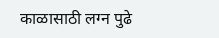काळासाठी लग्न पुढे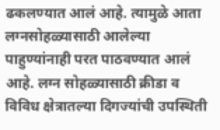ढकलण्यात आलं आहे. त्यामुळे आता लग्नसोहळ्यासाठी आलेल्या पाहुण्यांनाही परत पाठवण्यात आलं आहे. लग्न सोहळ्यासाठी क्रीडा व विविध क्षेत्रातल्या दिगज्यांची उपस्थिती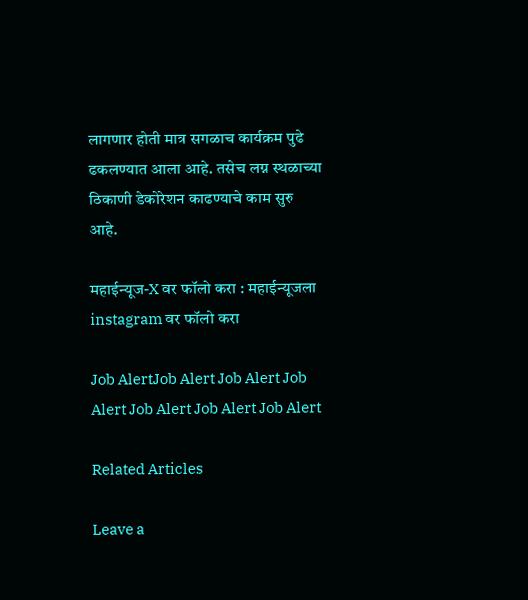लागणार होती मात्र सगळाच कार्यक्रम पुढे ढकलण्यात आला आहे. तसेच लग्न स्थळाच्या ठिकाणी डेकोरेशन काढण्याचे काम सुरु आहे.

महाईन्यूज-X वर फॉलो करा : महाईन्यूजला instagram वर फॉलो करा

Job AlertJob Alert Job Alert Job Alert Job Alert Job Alert Job Alert

Related Articles

Leave a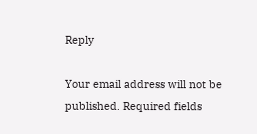Reply

Your email address will not be published. Required fields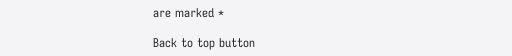are marked *

Back to top button